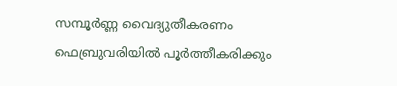സമ്പൂര്‍ണ്ണ വൈദ്യുതീകരണം ഫെബ്രുവരിയില്‍ പൂര്‍ത്തീകരിക്കും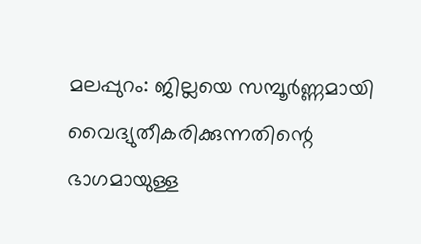മലപ്പുറം: ജില്ലയെ സമ്പൂര്‍ണ്ണമായി വൈദ്യുതീകരിക്കുന്നതിന്റെ ഭാഗമായുള്ള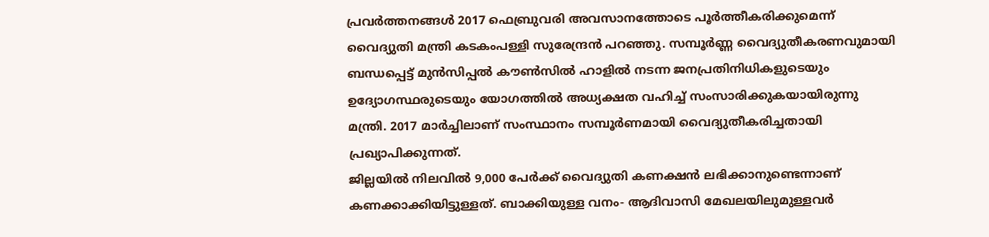പ്രവര്‍ത്തനങ്ങള്‍ 2017 ഫെബ്രുവരി അവസാനത്തോടെ പൂര്‍ത്തീകരിക്കുമെന്ന് വൈദ്യുതി മന്ത്രി കടകംപള്ളി സുരേന്ദ്രന്‍ പറഞ്ഞു. സമ്പൂര്‍ണ്ണ വൈദ്യുതീകരണവുമായി ബന്ധപ്പെട്ട് മുന്‍സിപ്പല്‍ കൗണ്‍സില്‍ ഹാളില്‍ നടന്ന ജനപ്രതിനിധികളുടെയും ഉദ്യോഗസ്ഥരുടെയും യോഗത്തില്‍ അധ്യക്ഷത വഹിച്ച് സംസാരിക്കുകയായിരുന്നു മന്ത്രി. 2017 മാര്‍ച്ചിലാണ് സംസ്ഥാനം സമ്പൂര്‍ണമായി വൈദ്യുതീകരിച്ചതായി പ്രഖ്യാപിക്കുന്നത്.
ജില്ലയില്‍ നിലവില്‍ 9,000 പേര്‍ക്ക് വൈദ്യുതി കണക്ഷന്‍ ലഭിക്കാനുണ്ടെന്നാണ് കണക്കാക്കിയിട്ടുള്ളത്. ബാക്കിയുള്ള വനം- ആദിവാസി മേഖലയിലുമുള്ളവര്‍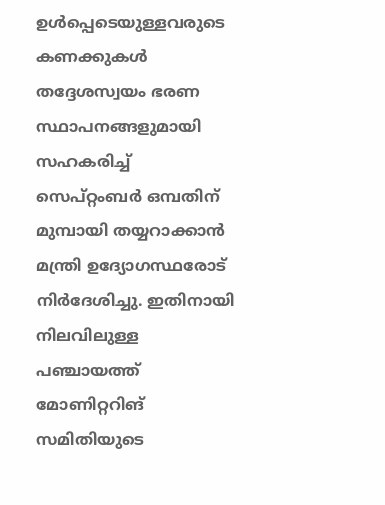ഉള്‍പ്പെടെയുള്ളവരുടെ കണക്കുകള്‍ തദ്ദേശസ്വയം ഭരണ സ്ഥാപനങ്ങളുമായി സഹകരിച്ച് സെപ്റ്റംബര്‍ ഒമ്പതിന് മുമ്പായി തയ്യറാക്കാന്‍ മന്ത്രി ഉദ്യോഗസ്ഥരോട് നിര്‍ദേശിച്ചു. ഇതിനായി നിലവിലുള്ള പഞ്ചായത്ത് മോണിറ്ററിങ് സമിതിയുടെ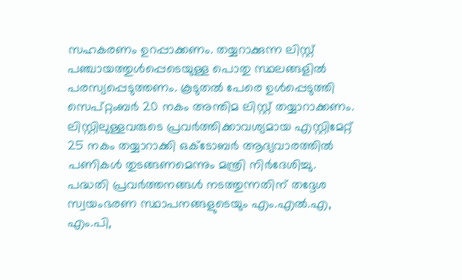സഹകരണം ഉറപ്പാക്കണം. തയ്യറാക്കുന്ന ലിസ്റ്റ് പഞ്ചായത്തുള്‍പ്പെടെയുള്ള പൊതു സ്ഥലങ്ങളില്‍ പരസ്യപ്പെടുത്തണം. കൂടുതല്‍ പേരെ ഉള്‍പ്പെടുത്തി സെപ്റ്റംബര്‍ 20 നകം അന്തിമ ലിസ്റ്റ് തയ്യാറാക്കണം. ലിസ്റ്റിലുള്ളവരുടെ പ്രവര്‍ത്തിക്കാവശ്യമായ എസ്റ്റിമേറ്റ് 25 നകം തയ്യാറാക്കി ഒക്‌ടോബര്‍ ആദ്യവാരത്തില്‍ പണികള്‍ തുടങ്ങണമെന്നും മന്ത്രി നിര്‍ദേശിച്ചു.
പദ്ധതി പ്രവര്‍ത്തനങ്ങള്‍ നടത്തുന്നതിന് തദ്ദേശ സ്വയംഭരണ സ്ഥാപനങ്ങളുടെയും എം.എല്‍.എ, എം.പി,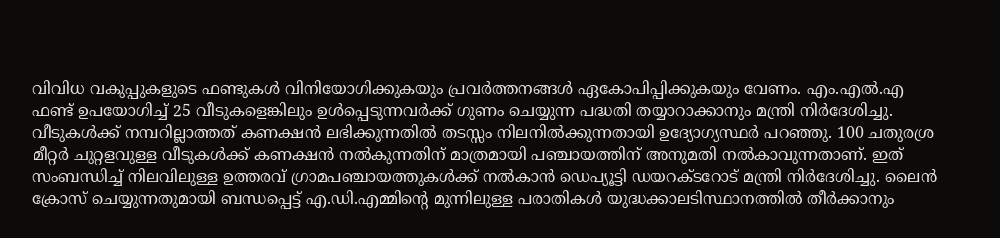വിവിധ വകുപ്പുകളുടെ ഫണ്ടുകള്‍ വിനിയോഗിക്കുകയും പ്രവര്‍ത്തനങ്ങള്‍ ഏകോപിപ്പിക്കുകയും വേണം. എം.എല്‍.എ ഫണ്ട് ഉപയോഗിച്ച് 25 വീടുകളെങ്കിലും ഉള്‍പ്പെടുന്നവര്‍ക്ക് ഗുണം ചെയ്യുന്ന പദ്ധതി തയ്യാറാക്കാനും മന്ത്രി നിര്‍ദേശിച്ചു.
വീടുകള്‍ക്ക് നമ്പറില്ലാത്തത് കണക്ഷന്‍ ലഭിക്കുന്നതില്‍ തടസ്സം നിലനില്‍ക്കുന്നതായി ഉദ്യോഗ്യസ്ഥര്‍ പറഞ്ഞു. 100 ചതുരശ്ര മീറ്റര്‍ ചുറ്റളവുള്ള വീടുകള്‍ക്ക് കണക്ഷന്‍ നല്‍കുന്നതിന് മാത്രമായി പഞ്ചായത്തിന് അനുമതി നല്‍കാവുന്നതാണ്. ഇത് സംബന്ധിച്ച് നിലവിലുള്ള ഉത്തരവ് ഗ്രാമപഞ്ചായത്തുകള്‍ക്ക് നല്‍കാന്‍ ഡെപ്യൂട്ടി ഡയറക്ടറോട് മന്ത്രി നിര്‍ദേശിച്ചു. ലൈന്‍ ക്രോസ് ചെയ്യുന്നതുമായി ബന്ധപ്പെട്ട് എ.ഡി.എമ്മിന്റെ മുന്നിലുള്ള പരാതികള്‍ യുദ്ധക്കാലടിസ്ഥാനത്തില്‍ തീര്‍ക്കാനും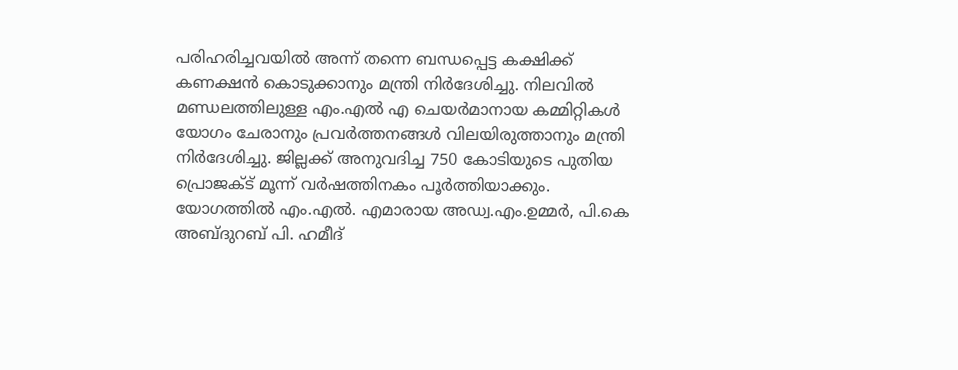പരിഹരിച്ചവയില്‍ അന്ന് തന്നെ ബന്ധപ്പെട്ട കക്ഷിക്ക് കണക്ഷന്‍ കൊടുക്കാനും മന്ത്രി നിര്‍ദേശിച്ചു. നിലവില്‍ മണ്ഡലത്തിലുള്ള എം.എല്‍ എ ചെയര്‍മാനായ കമ്മിറ്റികള്‍ യോഗം ചേരാനും പ്രവര്‍ത്തനങ്ങള്‍ വിലയിരുത്താനും മന്ത്രി നിര്‍ദേശിച്ചു. ജില്ലക്ക് അനുവദിച്ച 750 കോടിയുടെ പുതിയ പ്രൊജക്ട് മൂന്ന് വര്‍ഷത്തിനകം പൂര്‍ത്തിയാക്കും.
യോഗത്തില്‍ എം.എല്‍. എമാരായ അഡ്വ.എം.ഉമ്മര്‍, പി.കെ അബ്ദുറബ് പി. ഹമീദ്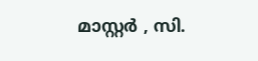മാസ്റ്റര്‍ , സി.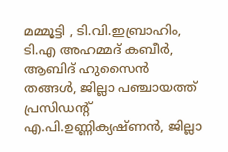മമ്മൂട്ടി , ടി.വി.ഇബ്രാഹിം, ടി.എ അഹമ്മദ് കബീര്‍, ആബിദ് ഹുസൈന്‍ തങ്ങള്‍, ജില്ലാ പഞ്ചായത്ത് പ്രസിഡന്റ് എ.പി.ഉണ്ണിക്യഷ്ണന്‍, ജില്ലാ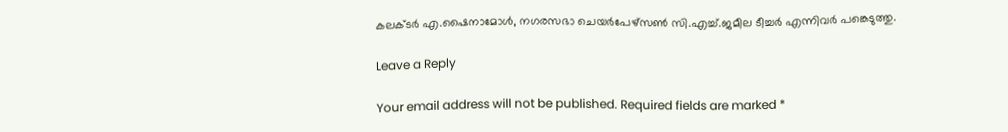കലക്ടര്‍ എ.ഷൈനാമോള്‍, നഗരസഭാ ചെയര്‍പേഴ്‌സണ്‍ സി.എച്ച്.ജമീല ടീച്ചര്‍ എന്നിവര്‍ പങ്കെടുത്തു.

Leave a Reply

Your email address will not be published. Required fields are marked *